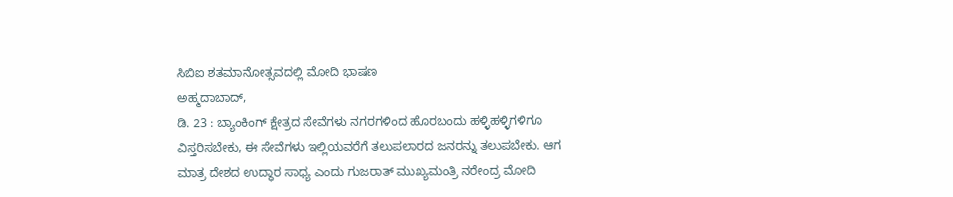ಸಿಬಿಐ ಶತಮಾನೋತ್ಸವದಲ್ಲಿ ಮೋದಿ ಭಾಷಣ
ಅಹ್ಮದಾಬಾದ್,
ಡಿ. 23 : ಬ್ಯಾಂಕಿಂಗ್ ಕ್ಷೇತ್ರದ ಸೇವೆಗಳು ನಗರಗಳಿಂದ ಹೊರಬಂದು ಹಳ್ಳಿಹಳ್ಳಿಗಳಿಗೂ ವಿಸ್ತರಿಸಬೇಕು, ಈ ಸೇವೆಗಳು ಇಲ್ಲಿಯವರೆಗೆ ತಲುಪಲಾರದ ಜನರನ್ನು ತಲುಪಬೇಕು. ಆಗ ಮಾತ್ರ ದೇಶದ ಉದ್ಧಾರ ಸಾಧ್ಯ ಎಂದು ಗುಜರಾತ್ ಮುಖ್ಯಮಂತ್ರಿ ನರೇಂದ್ರ ಮೋದಿ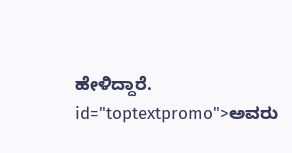ಹೇಳಿದ್ದಾರೆ. id="toptextpromo">ಅವರು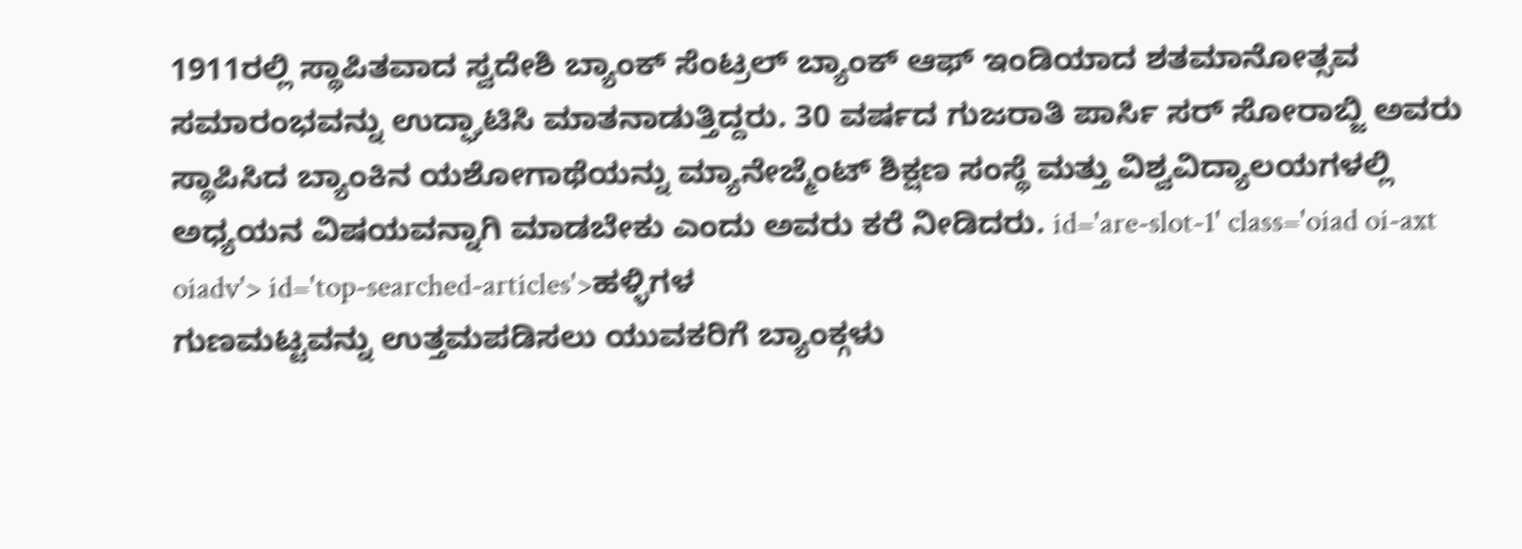1911ರಲ್ಲಿ ಸ್ಥಾಪಿತವಾದ ಸ್ವದೇಶಿ ಬ್ಯಾಂಕ್ ಸೆಂಟ್ರಲ್ ಬ್ಯಾಂಕ್ ಆಫ್ ಇಂಡಿಯಾದ ಶತಮಾನೋತ್ಸವ ಸಮಾರಂಭವನ್ನು ಉದ್ಘಾಟಿಸಿ ಮಾತನಾಡುತ್ತಿದ್ದರು. 30 ವರ್ಷದ ಗುಜರಾತಿ ಪಾರ್ಸಿ ಸರ್ ಸೋರಾಬ್ಜಿ ಅವರು ಸ್ಥಾಪಿಸಿದ ಬ್ಯಾಂಕಿನ ಯಶೋಗಾಥೆಯನ್ನು ಮ್ಯಾನೇಜ್ಮೆಂಟ್ ಶಿಕ್ಷಣ ಸಂಸ್ಥೆ ಮತ್ತು ವಿಶ್ವವಿದ್ಯಾಲಯಗಳಲ್ಲಿ ಅಧ್ಯಯನ ವಿಷಯವನ್ನಾಗಿ ಮಾಡಬೇಕು ಎಂದು ಅವರು ಕರೆ ನೀಡಿದರು. id='are-slot-1' class='oiad oi-axt oiadv'> id='top-searched-articles'>ಹಳ್ಳಿಗಳ
ಗುಣಮಟ್ಟವನ್ನು ಉತ್ತಮಪಡಿಸಲು ಯುವಕರಿಗೆ ಬ್ಯಾಂಕ್ಗಳು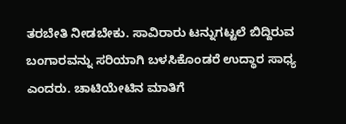ತರಬೇತಿ ನೀಡಬೇಕು. ಸಾವಿರಾರು ಟನ್ನುಗಟ್ಟಲೆ ಬಿದ್ದಿರುವ ಬಂಗಾರವನ್ನು ಸರಿಯಾಗಿ ಬಳಸಿಕೊಂಡರೆ ಉದ್ಧಾರ ಸಾಧ್ಯ ಎಂದರು. ಚಾಟಿಯೇಟಿನ ಮಾತಿಗೆ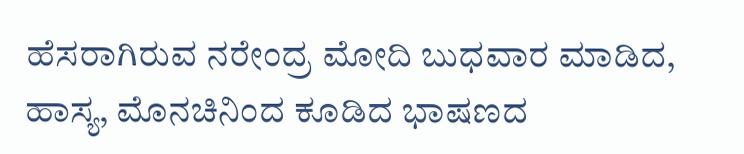ಹೆಸರಾಗಿರುವ ನರೇಂದ್ರ ಮೋದಿ ಬುಧವಾರ ಮಾಡಿದ, ಹಾಸ್ಯ, ಮೊನಚಿನಿಂದ ಕೂಡಿದ ಭಾಷಣದ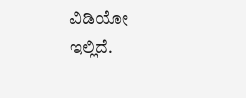ವಿಡಿಯೋ
ಇಲ್ಲಿದೆ.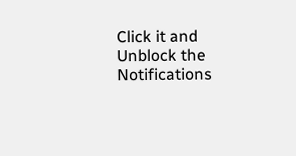Click it and Unblock the Notifications